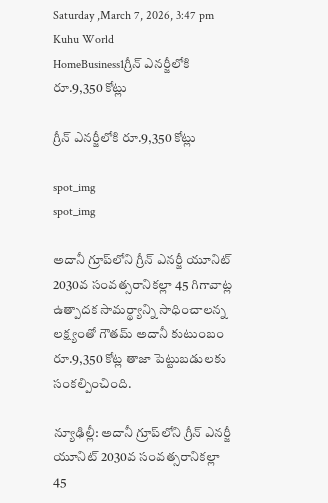Saturday ,March 7, 2026, 3:47 pm
Kuhu World
HomeBusiness1గ్రీన్‌ ఎనర్జీలోకి రూ.9,350 కోట్లు

గ్రీన్‌ ఎనర్జీలోకి రూ.9,350 కోట్లు

spot_img
spot_img

అదానీ గ్రూప్‌లోని గ్రీన్‌ ఎనర్జీ యూనిట్‌ 2030వ సంవత్సరానికల్లా 45 గిగావాట్ల ఉత్పాదక సామర్థ్యాన్ని సాధించాలన్న లక్ష్యంతో గౌతమ్‌ అదానీ కుటుంబం రూ.9,350 కోట్ల తాజా పెట్టుబడులకు సంకల్పించింది.

న్యూఢిల్లీ: అదానీ గ్రూప్‌లోని గ్రీన్‌ ఎనర్జీ యూనిట్‌ 2030వ సంవత్సరానికల్లా 45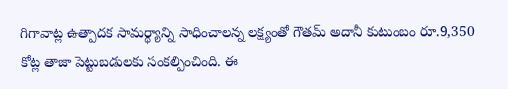గిగావాట్ల ఉత్పాదక సామర్థ్యాన్ని సాధించాలన్న లక్ష్యంతో గౌతమ్‌ అదానీ కుటుంబం రూ.9,350 కోట్ల తాజా పెట్టుబడులకు సంకల్పించింది. ఈ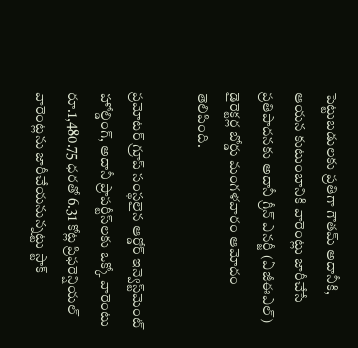పెట్టుబడులకు ప్రతిగా గౌతమ్‌ అదానీకి, ఆయన కుటుంబానికి వారెంట్లు జారీచేసే ప్రతిపాదనకు అదానీ గ్రీన్‌ ఎనర్జీ (ఏజీఈఎల్‌) డైరెక్టర్ల బోర్డు మంగళవారం ఆమోదం తెలిపింది.

ప్రమోటర్‌ గ్రూప్‌ సంస్థలైన ఆర్డోర్‌ ఇన్వెస్ట్‌మెంట్‌ హోల్డింగ్‌, అదానీ ప్రాపర్టీస్‌లకు ఒక్కో వారెంటు రూ.1,480.75 ధరతో 6.31 కోట్ల ప్రిఫరెన్షియల్‌ వారెంట్లను జారీచేయనున్నట్టు స్టాక్‌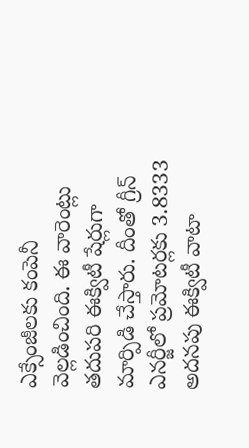ఎక్సేంజీలకు కంపెనీ వెల్లడించింది. ఈ వారెంట్లు తదుపరి ఈక్విటీ షేర్లుగా మార్పిడి చేస్తారు. దీంతో గ్రీన్‌ ఎనర్జీలో ప్రమోటర్లకు 3.8333 అదనపు ఈక్విటీ వాటా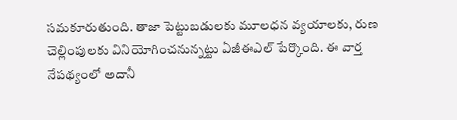సమకూరుతుంది. తాజా పెట్టుబడులకు మూలధన వ్యయాలకు, రుణ చెల్లింపులకు వినియోగించనున్నట్టు ఏజీఈఎల్‌ పేర్కొంది. ఈ వార్త నేపథ్యంలో అదానీ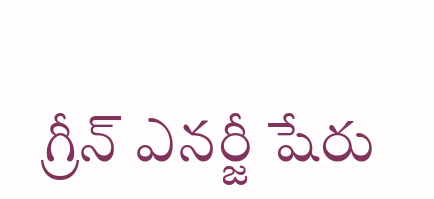గ్రీన్‌ ఎనర్జీ షేరు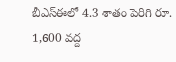బీఎస్‌ఈలో 4.3 శాతం పెరిగి రూ. 1,600 వద్ద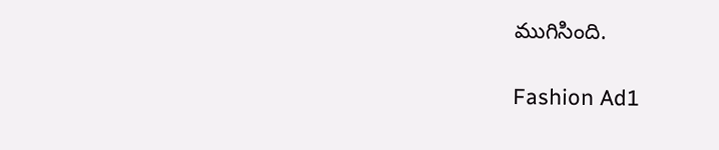ముగిసింది.

Fashion Ad1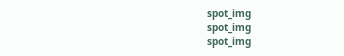spot_img
spot_img
spot_img